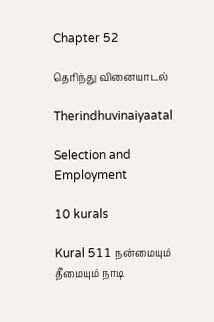Chapter 52

தெரிந்து வினையாடல்

Therindhuvinaiyaatal

Selection and Employment

10 kurals

Kural 511 நன்மையும் தீமையும் நாடி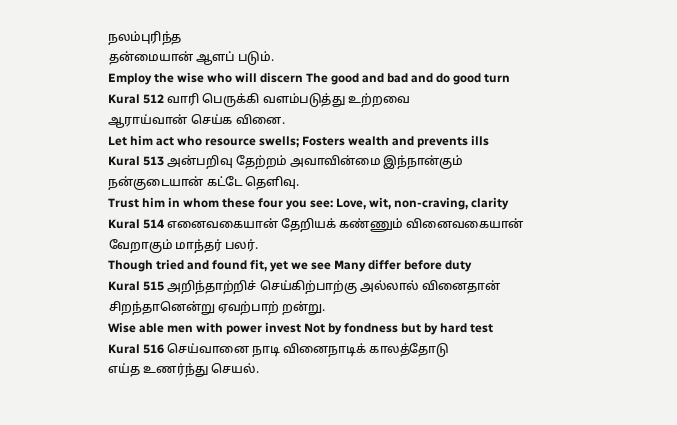நலம்புரிந்த
தன்மையான் ஆளப் படும்.
Employ the wise who will discern The good and bad and do good turn
Kural 512 வாரி பெருக்கி வளம்படுத்து உற்றவை
ஆராய்வான் செய்க வினை.
Let him act who resource swells; Fosters wealth and prevents ills
Kural 513 அன்பறிவு தேற்றம் அவாவின்மை இந்நான்கும்
நன்குடையான் கட்டே தெளிவு.
Trust him in whom these four you see: Love, wit, non-craving, clarity
Kural 514 எனைவகையான் தேறியக் கண்ணும் வினைவகையான்
வேறாகும் மாந்தர் பலர்.
Though tried and found fit, yet we see Many differ before duty
Kural 515 அறிந்தாற்றிச் செய்கிற்பாற்கு அல்லால் வினைதான்
சிறந்தானென்று ஏவற்பாற் றன்று.
Wise able men with power invest Not by fondness but by hard test
Kural 516 செய்வானை நாடி வினைநாடிக் காலத்தோடு
எய்த உணர்ந்து செயல்.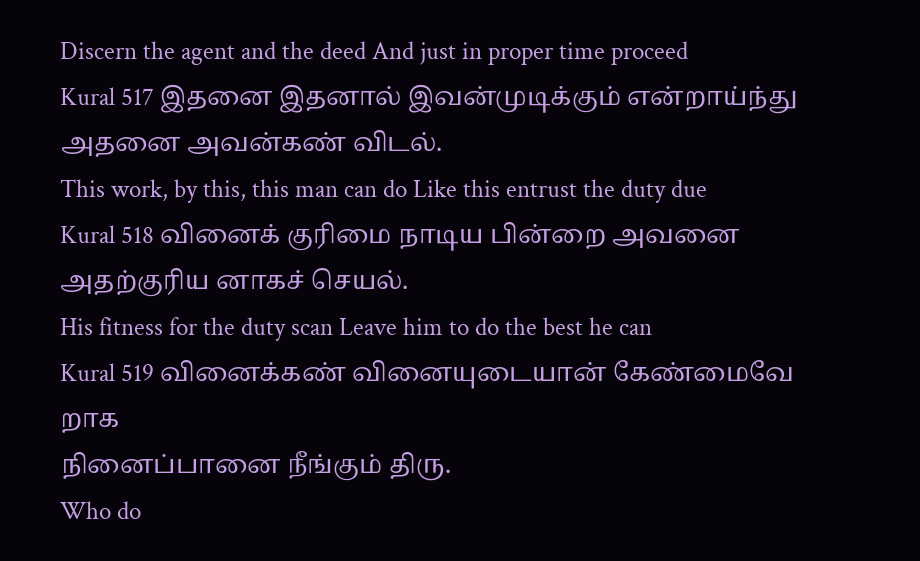Discern the agent and the deed And just in proper time proceed
Kural 517 இதனை இதனால் இவன்முடிக்கும் என்றாய்ந்து
அதனை அவன்கண் விடல்.
This work, by this, this man can do Like this entrust the duty due
Kural 518 வினைக் குரிமை நாடிய பின்றை அவனை
அதற்குரிய னாகச் செயல்.
His fitness for the duty scan Leave him to do the best he can
Kural 519 வினைக்கண் வினையுடையான் கேண்மைவே றாக
நினைப்பானை நீங்கும் திரு.
Who do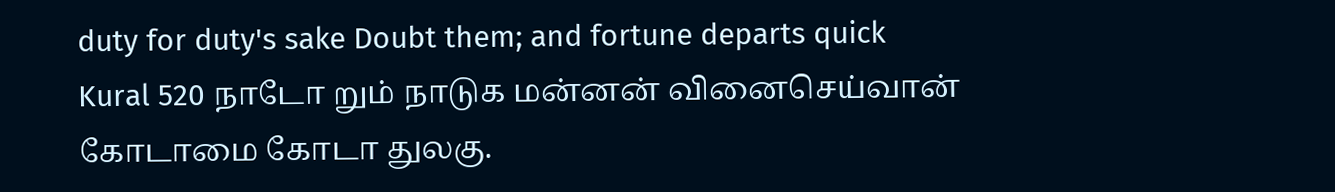duty for duty's sake Doubt them; and fortune departs quick
Kural 520 நாடோ றும் நாடுக மன்னன் வினைசெய்வான்
கோடாமை கோடா துலகு.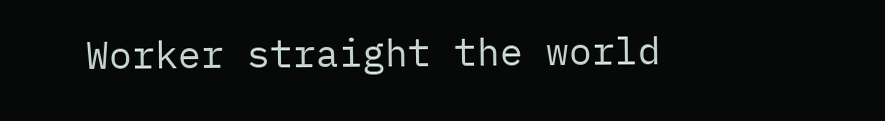Worker straight the world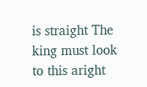is straight The king must look to this aright